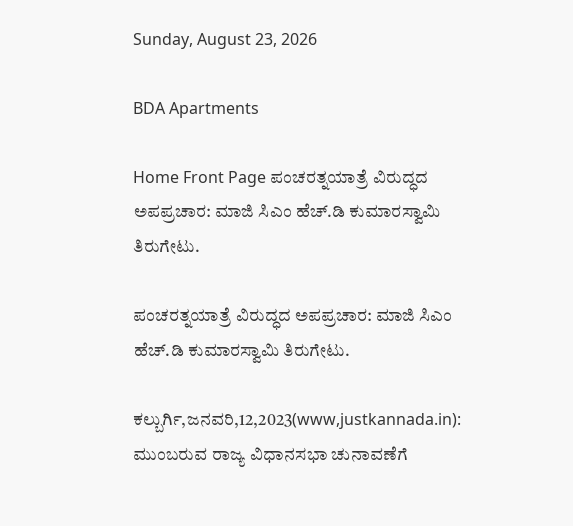Sunday, August 23, 2026

BDA Apartments

Home Front Page ಪಂಚರತ್ನಯಾತ್ರೆ ವಿರುದ್ಧದ ಅಪಪ್ರಚಾರ: ಮಾಜಿ ಸಿಎಂ ಹೆಚ್.ಡಿ ಕುಮಾರಸ್ವಾಮಿ ತಿರುಗೇಟು.

ಪಂಚರತ್ನಯಾತ್ರೆ ವಿರುದ್ಧದ ಅಪಪ್ರಚಾರ: ಮಾಜಿ ಸಿಎಂ ಹೆಚ್.ಡಿ ಕುಮಾರಸ್ವಾಮಿ ತಿರುಗೇಟು.

ಕಲ್ಬುರ್ಗಿ,ಜನವರಿ,12,2023(www,justkannada.in):  ಮುಂಬರುವ ರಾಜ್ಯ ವಿಧಾನಸಭಾ ಚುನಾವಣೆಗೆ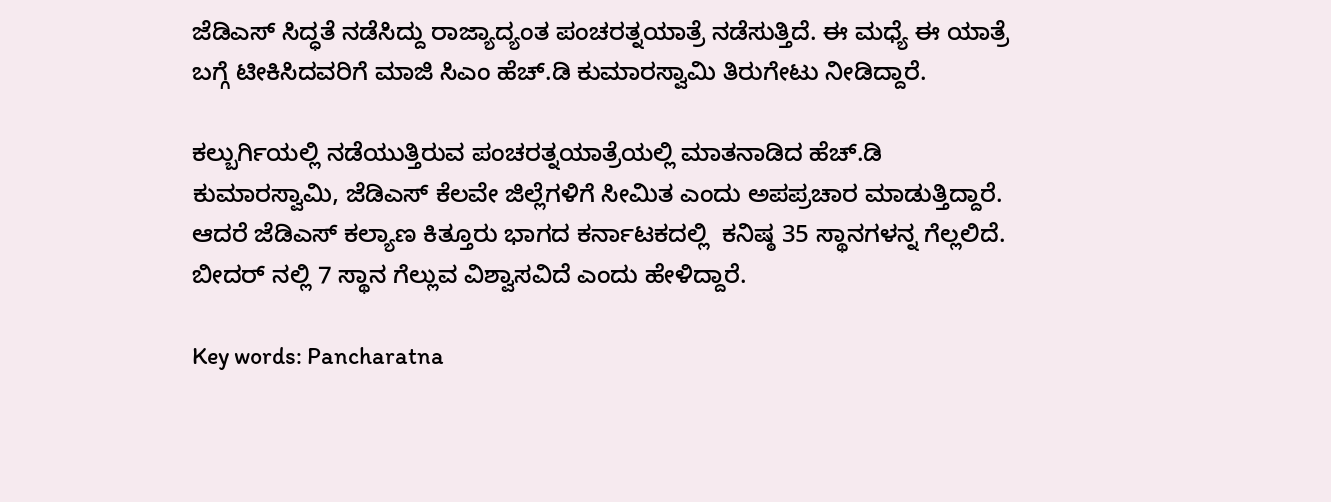ಜೆಡಿಎಸ್ ಸಿದ‍್ಧತೆ ನಡೆಸಿದ್ದು ರಾಜ್ಯಾದ್ಯಂತ ಪಂಚರತ್ನಯಾತ್ರೆ ನಡೆಸುತ್ತಿದೆ. ಈ ಮಧ್ಯೆ ಈ ಯಾತ್ರೆ ಬಗ್ಗೆ ಟೀಕಿಸಿದವರಿಗೆ ಮಾಜಿ ಸಿಎಂ ಹೆಚ್.ಡಿ ಕುಮಾರಸ್ವಾಮಿ ತಿರುಗೇಟು ನೀಡಿದ್ದಾರೆ.

ಕಲ್ಬುರ್ಗಿಯಲ್ಲಿ ನಡೆಯುತ್ತಿರುವ ಪಂಚರತ್ನಯಾತ್ರೆಯಲ್ಲಿ ಮಾತನಾಡಿದ ಹೆಚ್.ಡಿ ಕುಮಾರಸ್ವಾಮಿ, ಜೆಡಿಎಸ್ ಕೆಲವೇ ಜಿಲ್ಲೆಗಳಿಗೆ ಸೀಮಿತ ಎಂದು ಅಪಪ್ರಚಾರ ಮಾಡುತ್ತಿದ್ದಾರೆ. ಆದರೆ ಜೆಡಿಎಸ್ ಕಲ್ಯಾಣ ಕಿತ್ತೂರು ಭಾಗದ ಕರ್ನಾಟಕದಲ್ಲಿ  ಕನಿಷ್ಠ 35 ಸ್ಥಾನಗಳನ್ನ ಗೆಲ್ಲಲಿದೆ. ಬೀದರ್ ನಲ್ಲಿ 7 ಸ್ಥಾನ ಗೆಲ್ಲುವ ವಿಶ್ವಾಸವಿದೆ ಎಂದು ಹೇಳಿದ್ದಾರೆ.

Key words: Pancharatna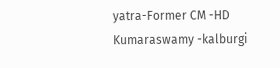yatra-Former CM -HD Kumaraswamy -kalburgi